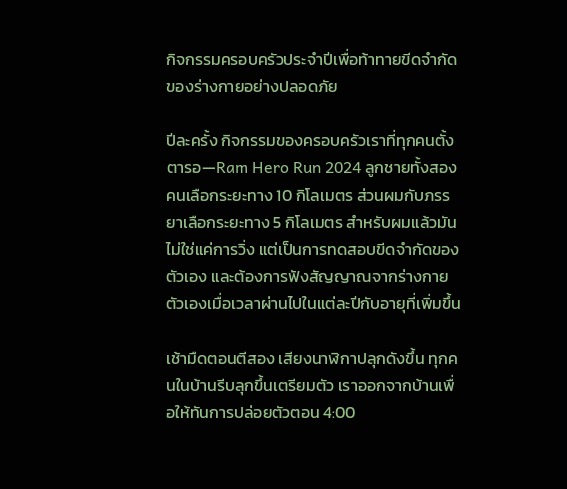กิจกรรมครอบครัวประจำปีเพื่อท้าทายขีดจำกัดของร่างกายอย่างปลอดภัย

ปีละครั้ง กิจกรรมของครอบครัวเราที่ทุกคนตั้งตารอ—Ram Hero Run 2024 ลูกชายทั้งสองคนเลือกระยะทาง 10 กิโลเมตร ส่วนผมกับภรรยาเลือกระยะทาง 5 กิโลเมตร สำหรับผมแล้วมันไม่ใช่แค่การวิ่ง แต่เป็นการทดสอบขีดจำกัดของตัวเอง และต้องการฟังสัญญาณจากร่างกายตัวเองเมื่อเวลาผ่านไปในแต่ละปีกับอายุที่เพิ่มขึ้น

เช้ามืดตอนตีสอง เสียงนาฬิกาปลุกดังขึ้น ทุกคนในบ้านรีบลุกขึ้นเตรียมตัว เราออกจากบ้านเพื่อให้ทันการปล่อยตัวตอน 4:00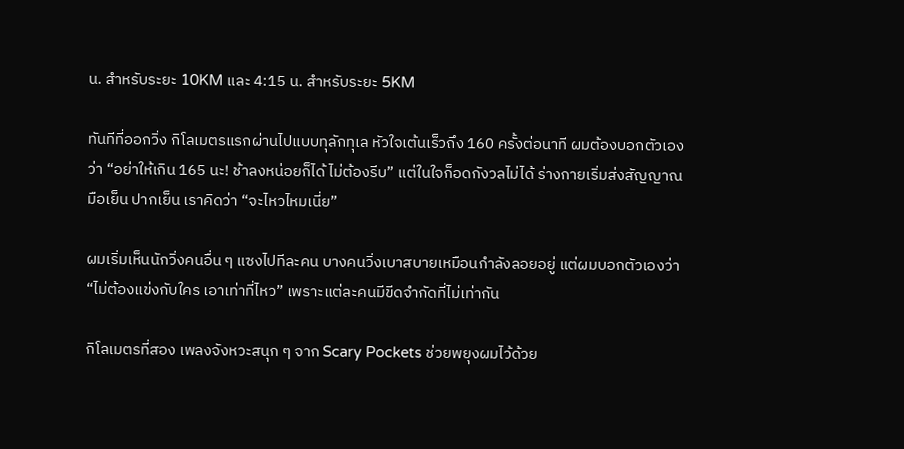น. สำหรับระยะ 10KM และ 4:15 น. สำหรับระยะ 5KM

ทันทีที่ออกวิ่ง กิโลเมตรแรกผ่านไปแบบทุลักทุเล หัวใจเต้นเร็วถึง 160 ครั้งต่อนาที ผมต้องบอกตัวเองว่า “อย่าให้เกิน 165 นะ! ช้าลงหน่อยก็ได้ ไม่ต้องรีบ” แต่ในใจก็อดกังวลไม่ได้ ร่างกายเริ่มส่งสัญญาณ มือเย็น ปากเย็น เราคิดว่า “จะไหวไหมเนี่ย”

ผมเริ่มเห็นนักวิ่งคนอื่น ๆ แซงไปทีละคน บางคนวิ่งเบาสบายเหมือนกำลังลอยอยู่ แต่ผมบอกตัวเองว่า “ไม่ต้องแข่งกับใคร เอาเท่าที่ไหว” เพราะแต่ละคนมีขีดจำกัดที่ไม่เท่ากัน

กิโลเมตรที่สอง เพลงจังหวะสนุก ๆ จาก Scary Pockets ช่วยพยุงผมไว้ด้วย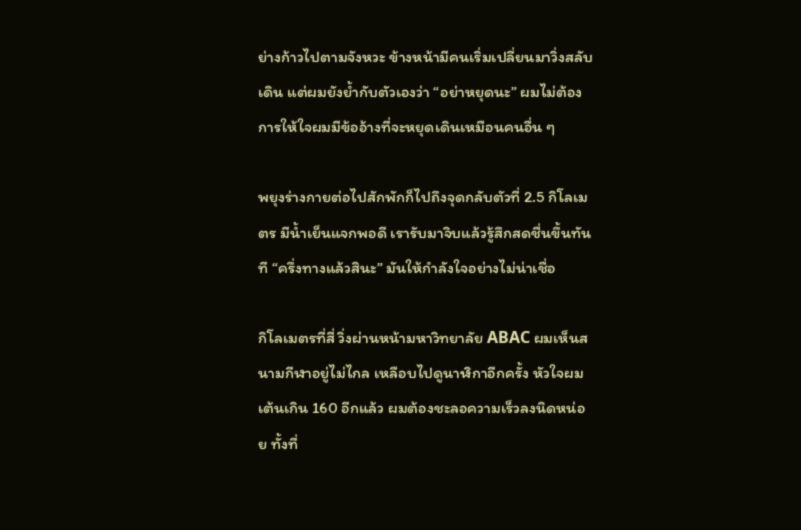ย่างก้าวไปตามจังหวะ ข้างหน้ามีคนเริ่มเปลี่ยนมาวิ่งสลับเดิน แต่ผมยังย้ำกับตัวเองว่า “อย่าหยุดนะ” ผมไม่ต้องการให้ใจผมมีข้ออ้างที่จะหยุดเดินเหมือนคนอื่น ๆ

พยุงร่างกายต่อไปสักพักก็ไปถึงจุดกลับตัวที่ 2.5 กิโลเมตร มีน้ำเย็นแจกพอดี เรารับมาจิบแล้วรู้สึกสดชื่นขึ้นทันที “ครึ่งทางแล้วสินะ” มันให้กำลังใจอย่างไม่น่าเชื่อ

กิโลเมตรที่สี่ วิ่งผ่านหน้ามหาวิทยาลัย ABAC ผมเห็นสนามกีฬาอยู่ไม่ไกล เหลือบไปดูนาฬิกาอีกครั้ง หัวใจผมเต้นเกิน 160 อีกแล้ว ผมต้องชะลอความเร็วลงนิดหน่อย ทั้งที่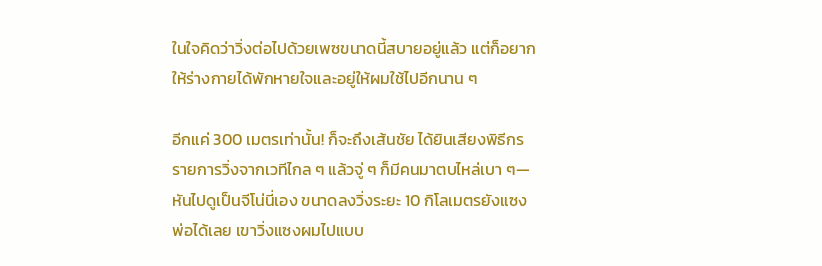ในใจคิดว่าวิ่งต่อไปด้วยเพซขนาดนี้สบายอยู่แล้ว แต่ก็อยากให้ร่างกายได้พักหายใจและอยู่ให้ผมใช้ไปอีกนาน ๆ

อีกแค่ 300 เมตรเท่านั้น! ก็จะถึงเส้นชัย ได้ยินเสียงพิธีกรรายการวิ่งจากเวทีไกล ๆ แล้วจู่ ๆ ก็มีคนมาตบไหล่เบา ๆ—หันไปดูเป็นจีโน่นี่เอง ขนาดลงวิ่งระยะ 10 กิโลเมตรยังแซงพ่อได้เลย เขาวิ่งแซงผมไปแบบ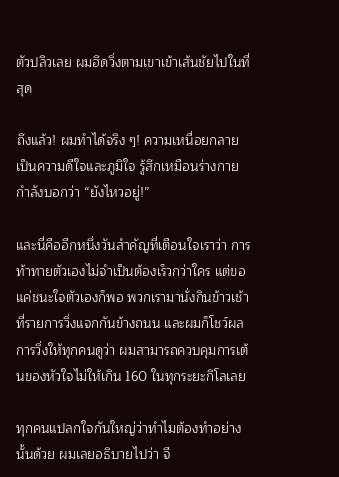ตัวปลิวเลย ผมฮึดวิ่งตามเขาเข้าเส้นชัยไปในที่สุด

ถึงแล้ว! ผมทำได้จริง ๆ! ความเหนื่อยกลายเป็นความดีใจและภูมิใจ รู้สึกเหมือนร่างกายกำลังบอกว่า “ยังไหวอยู่!”

และนี่คืออีกหนึ่งวันสำคัญที่เตือนใจเราว่า การท้าทายตัวเองไม่จำเป็นต้องเร็วกว่าใคร แต่ขอแค่ชนะใจตัวเองก็พอ พวกเรามานั่งกินข้าวเช้าที่รายการวิ่งแจกกันข้างถนน และผมก็โชว์ผลการวิ่งให้ทุกคนดูว่า ผมสามารถควบคุมการเต้นของหัวใจไม่ให้เกิน 160 ในทุกระยะกิโลเลย

ทุกคนแปลกใจกันใหญ่ว่าทำไมต้องทำอย่างนั้นด้วย ผมเลยอธิบายไปว่า จี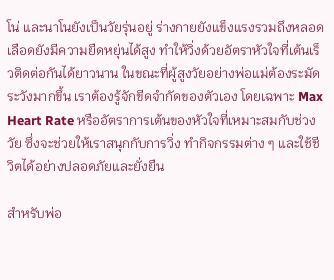โน่ และนาโนยังเป็นวัยรุ่นอยู่ ร่างกายยังแข็งแรงรวมถึงหลอดเลือดยังมีความยืดหยุ่นได้สูง ทำให้วิ่งด้วยอัตราหัวใจที่เต้นเร็วติดต่อกันได้ยาวนาน ในขณะที่ผู้สูงวัยอย่างพ่อแม่ต้องระมัดระวังมากขึ้น เราต้องรู้จักขีดจำกัดของตัวเอง โดยเฉพาะ Max Heart Rate หรืออัตราการเต้นของหัวใจที่เหมาะสมกับช่วงวัย ซึ่งจะช่วยให้เราสนุกกับการวิ่ง ทำกิจกรรมต่าง ๆ และใช้ชีวิตได้อย่างปลอดภัยและยั่งยืน

สำหรับพ่อ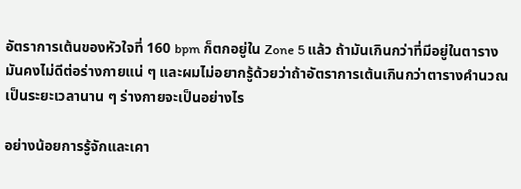อัตราการเต้นของหัวใจที่ 160 bpm ก็ตกอยู่ใน Zone 5 แล้ว ถ้ามันเกินกว่าที่มีอยู่ในตารางมันคงไม่ดีต่อร่างกายแน่ ๆ และผมไม่อยากรู้ด้วยว่าถ้าอัตราการเต้นเกินกว่าตารางคำนวณเป็นระยะเวลานาน ๆ ร่างกายจะเป็นอย่างไร

อย่างน้อยการรู้จักและเคา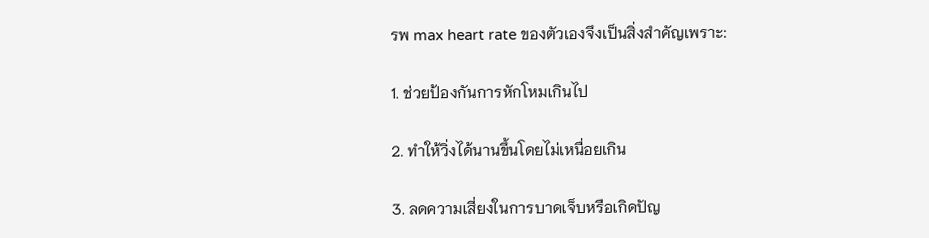รพ max heart rate ของตัวเองจึงเป็นสิ่งสำคัญเพราะ:

1. ช่วยป้องกันการหักโหมเกินไป

2. ทำให้วิ่งได้นานขึ้นโดยไม่เหนื่อยเกิน

3. ลดความเสี่ยงในการบาดเจ็บหรือเกิดปัญ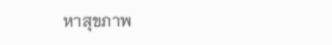หาสุขภาพ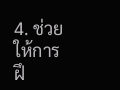4. ช่วยให้การฝึ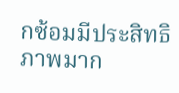กซ้อมมีประสิทธิภาพมาก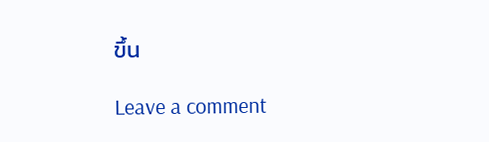ขึ้น

Leave a comment